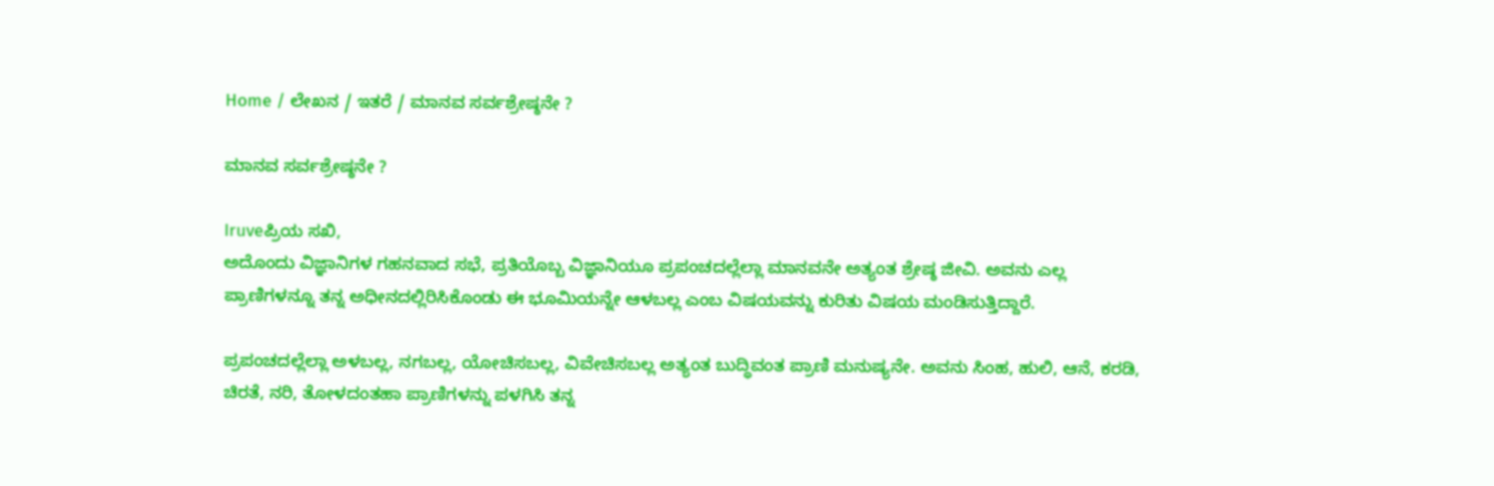Home / ಲೇಖನ / ಇತರೆ / ಮಾನವ ಸರ್ವಶ್ರೇಷ್ಠನೇ ?

ಮಾನವ ಸರ್ವಶ್ರೇಷ್ಠನೇ ?

Iruveಪ್ರಿಯ ಸಖಿ,
ಅದೊಂದು ವಿಜ್ಞಾನಿಗಳ ಗಹನವಾದ ಸಭೆ, ಪ್ರತಿಯೊಬ್ಬ ವಿಜ್ಞಾನಿಯೂ ಪ್ರಪಂಚದಲ್ಲೆಲ್ಲಾ ಮಾನವನೇ ಅತ್ಯಂತ ಶ್ರೇಷ್ಠ ಜೀವಿ. ಅವನು ಎಲ್ಲ ಪ್ರಾಣಿಗಳನ್ನೂ ತನ್ನ ಅಧೀನದಲ್ಲಿರಿಸಿಕೊಂಡು ಈ ಭೂಮಿಯನ್ನೇ ಆಳಬಲ್ಲ ಎಂಬ ವಿಷಯವನ್ನು ಕುರಿತು ವಿಷಯ ಮಂಡಿಸುತ್ತಿದ್ದಾರೆ.

ಪ್ರಪಂಚದಲ್ಲೆಲ್ಲಾ ಅಳಬಲ್ಲ, ನಗಬಲ್ಲ, ಯೋಚಿಸಬಲ್ಲ, ವಿವೇಚಿಸಬಲ್ಲ ಅತ್ಯಂತ ಬುದ್ಧಿವಂತ ಪ್ರಾಣಿ ಮನುಷ್ಯನೇ. ಅವನು ಸಿಂಹ, ಹುಲಿ, ಆನೆ, ಕರಡಿ, ಚಿರತೆ, ನರಿ, ತೋಳದಂತಹಾ ಪ್ರಾಣಿಗಳನ್ನು ಪಳಗಿಸಿ ತನ್ನ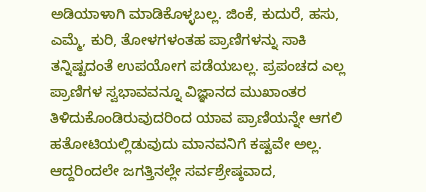ಅಡಿಯಾಳಾಗಿ ಮಾಡಿಕೊಳ್ಳಬಲ್ಲ. ಜಿಂಕೆ, ಕುದುರೆ, ಹಸು, ಎಮ್ಮೆ, ಕುರಿ, ತೋಳಗಳಂತಹ ಪ್ರಾಣಿಗಳನ್ನು ಸಾಕಿ ತನ್ನಿಷ್ಟದಂತೆ ಉಪಯೋಗ ಪಡೆಯಬಲ್ಲ. ಪ್ರಪಂಚದ ಎಲ್ಲ ಪ್ರಾಣಿಗಳ ಸ್ವಭಾವವನ್ನೂ ವಿಜ್ಞಾನದ ಮುಖಾಂತರ ತಿಳಿದುಕೊಂಡಿರುವುದರಿಂದ ಯಾವ ಪ್ರಾಣಿಯನ್ನೇ ಆಗಲಿ ಹತೋಟಿಯಲ್ಲಿಡುವುದು ಮಾನವನಿಗೆ ಕಷ್ಟವೇ ಅಲ್ಲ. ಆದ್ದರಿಂದಲೇ ಜಗತ್ತಿನಲ್ಲೇ ಸರ್ವಶ್ರೇಷ್ಠವಾದ,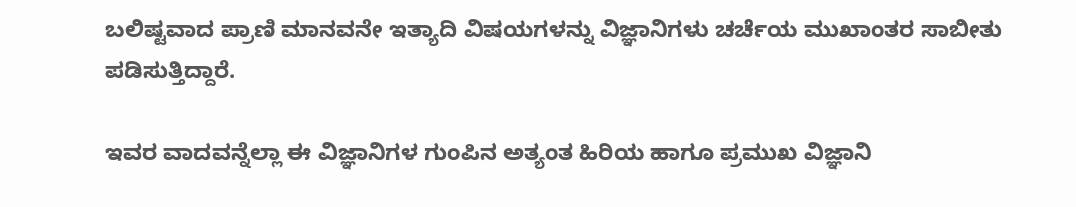ಬಲಿಷ್ಟವಾದ ಪ್ರಾಣಿ ಮಾನವನೇ ಇತ್ಯಾದಿ ವಿಷಯಗಳನ್ನು ವಿಜ್ಞಾನಿಗಳು ಚರ್ಚೆಯ ಮುಖಾಂತರ ಸಾಬೀತು ಪಡಿಸುತ್ತಿದ್ದಾರೆ.

ಇವರ ವಾದವನ್ನೆಲ್ಲಾ ಈ ವಿಜ್ಞಾನಿಗಳ ಗುಂಪಿನ ಅತ್ಯಂತ ಹಿರಿಯ ಹಾಗೂ ಪ್ರಮುಖ ವಿಜ್ಞಾನಿ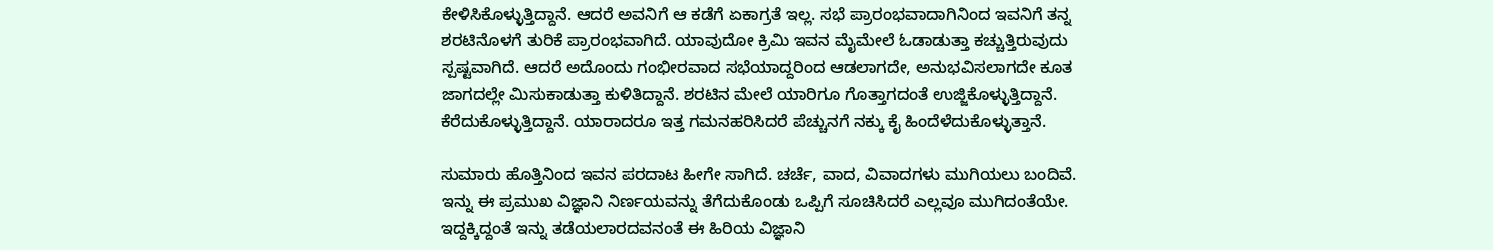ಕೇಳಿಸಿಕೊಳ್ಳುತ್ತಿದ್ದಾನೆ. ಆದರೆ ಅವನಿಗೆ ಆ ಕಡೆಗೆ ಏಕಾಗ್ರತೆ ಇಲ್ಲ. ಸಭೆ ಪ್ರಾರಂಭವಾದಾಗಿನಿಂದ ಇವನಿಗೆ ತನ್ನ ಶರಟಿನೊಳಗೆ ತುರಿಕೆ ಪ್ರಾರಂಭವಾಗಿದೆ. ಯಾವುದೋ ಕ್ರಿಮಿ ಇವನ ಮೈಮೇಲೆ ಓಡಾಡುತ್ತಾ ಕಚ್ಚುತ್ತಿರುವುದು ಸ್ಪಷ್ಟವಾಗಿದೆ. ಆದರೆ ಅದೊಂದು ಗಂಭೀರವಾದ ಸಭೆಯಾದ್ದರಿಂದ ಆಡಲಾಗದೇ, ಅನುಭವಿಸಲಾಗದೇ ಕೂತ ಜಾಗದಲ್ಲೇ ಮಿಸುಕಾಡುತ್ತಾ ಕುಳಿತಿದ್ದಾನೆ. ಶರಟಿನ ಮೇಲೆ ಯಾರಿಗೂ ಗೊತ್ತಾಗದಂತೆ ಉಜ್ಜಿಕೊಳ್ಳುತ್ತಿದ್ದಾನೆ. ಕೆರೆದುಕೊಳ್ಳುತ್ತಿದ್ದಾನೆ. ಯಾರಾದರೂ ಇತ್ತ ಗಮನಹರಿಸಿದರೆ ಪೆಚ್ಚುನಗೆ ನಕ್ಕು ಕೈ ಹಿಂದೆಳೆದುಕೊಳ್ಳುತ್ತಾನೆ.

ಸುಮಾರು ಹೊತ್ತಿನಿಂದ ಇವನ ಪರದಾಟ ಹೀಗೇ ಸಾಗಿದೆ. ಚರ್ಚೆ, ವಾದ, ವಿವಾದಗಳು ಮುಗಿಯಲು ಬಂದಿವೆ. ಇನ್ನು ಈ ಪ್ರಮುಖ ವಿಜ್ಞಾನಿ ನಿರ್ಣಯವನ್ನು ತೆಗೆದುಕೊಂಡು ಒಪ್ಪಿಗೆ ಸೂಚಿಸಿದರೆ ಎಲ್ಲವೂ ಮುಗಿದಂತೆಯೇ. ಇದ್ದಕ್ಕಿದ್ದಂತೆ ಇನ್ನು ತಡೆಯಲಾರದವನಂತೆ ಈ ಹಿರಿಯ ವಿಜ್ಞಾನಿ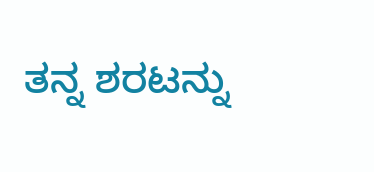ತನ್ನ ಶರಟನ್ನು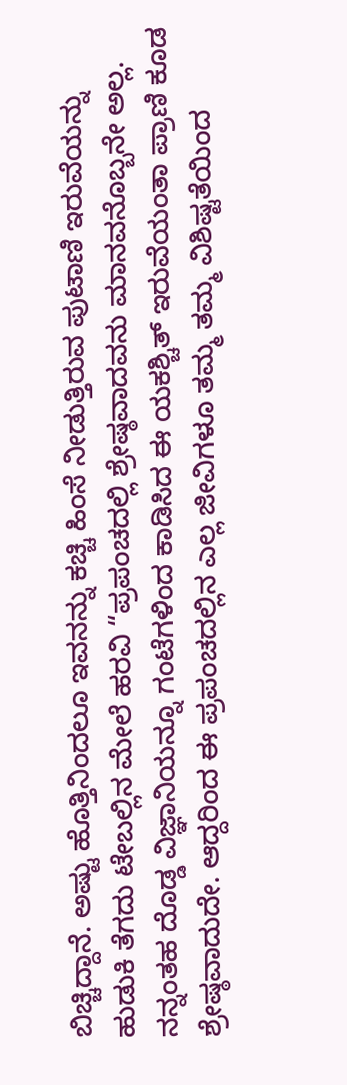ಬಿಚ್ಚಿದ್ದಾನೆ. ಅಷ್ಟು ಹೊತ್ತಿನಿಂದಲೂ ಇವನನ್ನು ಕಚ್ಚಿ ಹಿಂಸೆ ನೀಡುತ್ತಿರುವ ಪುಟಾಣಿ ಇರುವೆಯನ್ನು ಹುಡುಕಿ ತೆಗದು ಟೇಬಲ್ಲಿನ ಮೇಲೆ ಹರವಿ “ಪ್ರಪಂಚದಲ್ಲಿ ಶ್ರೇಷ್ಠವಾದವನು ಮಾನವನೊಬ್ಬನೇ ಅಲ್ಲ. ನನ್ನಂತಹ ದೊಡ್ಡ ವಿಜ್ಞಾನಿಯನ್ನೂ ಗಂಟೆಗಳಿಂದ ಕಾಡಿಸಿದ ಈ ಯಕಶ್ಚಿತ್ ಇರುವೆಯಂತಾ ಪ್ರಾಣಿ ಕೂಡ ಶ್ರೇಷ್ಠವಾದುದೇ. ಆದ್ದರಿಂದ ಈ ಪ್ರಪಂಚದಲ್ಲಿನ ಎಲ್ಲ ಜೀವಿಗಳೂ ತಮ್ಮ ತಮ್ಮ ವಿಶಿಷ್ಟತೆಯಿಂದ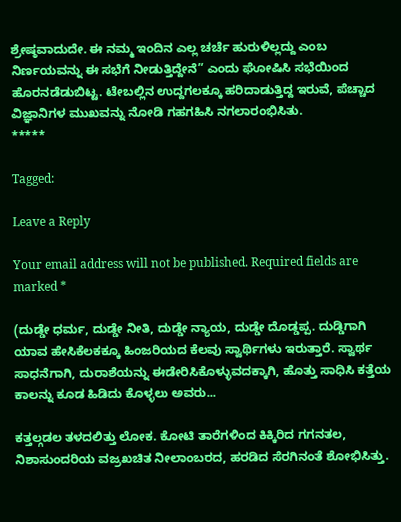ಶ್ರೇಷ್ಠವಾದುದೇ. ಈ ನಮ್ಮ ಇಂದಿನ ಎಲ್ಲ ಚರ್ಚೆ ಹುರುಳಿಲ್ಲದ್ದು ಎಂಬ ನಿರ್ಣಯವನ್ನು ಈ ಸಭೆಗೆ ನೀಡುತ್ತಿದ್ದೇನೆ” ಎಂದು ಘೋಷಿಸಿ ಸಭೆಯಿಂದ ಹೊರನಡೆಡುಬಿಟ್ಟ. ಟೇಬಲ್ಲಿನ ಉದ್ದಗಲಕ್ಕೂ ಹರಿದಾಡುತ್ತಿದ್ದ ಇರುವೆ, ಪೆಚ್ಚಾದ ವಿಜ್ಞಾನಿಗಳ ಮುಖವನ್ನು ನೋಡಿ ಗಹಗಹಿಸಿ ನಗಲಾರಂಭಿಸಿತು.
*****

Tagged:

Leave a Reply

Your email address will not be published. Required fields are marked *

(ದುಡ್ಡೇ ಧರ್ಮ, ದುಡ್ಡೇ ನೀತಿ, ದುಡ್ಡೇ ನ್ಯಾಯ, ದುಡ್ಡೇ ದೊಡ್ಡಪ್ಪ. ದುಡ್ಡಿಗಾಗಿ ಯಾವ ಹೇಸಿಕೆಲಕಕ್ಕೂ ಹಿಂಜರಿಯದ ಕೆಲವು ಸ್ವಾರ್ಥಿಗಳು ಇರುತ್ತಾರೆ. ಸ್ವಾರ್ಥ ಸಾಧನೆಗಾಗಿ, ದುರಾಶೆಯನ್ನು ಈಡೇರಿಸಿಕೊಳ್ಳುವದಕ್ಕಾಗಿ, ಹೊತ್ತು ಸಾಧಿಸಿ ಕತ್ತೆಯ ಕಾಲನ್ನು ಕೂಡ ಹಿಡಿದು ಕೊಳ್ಳಲು ಅವರು...

ಕತ್ತಲ್ಗಡಲ ತಳದಲಿತ್ತು ಲೋಕ. ಕೋಟಿ ತಾರೆಗಳಿಂದ ಕಿಕ್ಕಿರಿದ ಗಗನತಲ, ನಿಶಾಸುಂದರಿಯ ವಜ್ರಖಚಿತ ನೀಲಾಂಬರದ, ಹರಡಿದ ಸೆರಗಿನಂತೆ ಶೋಭಿಸಿತ್ತು.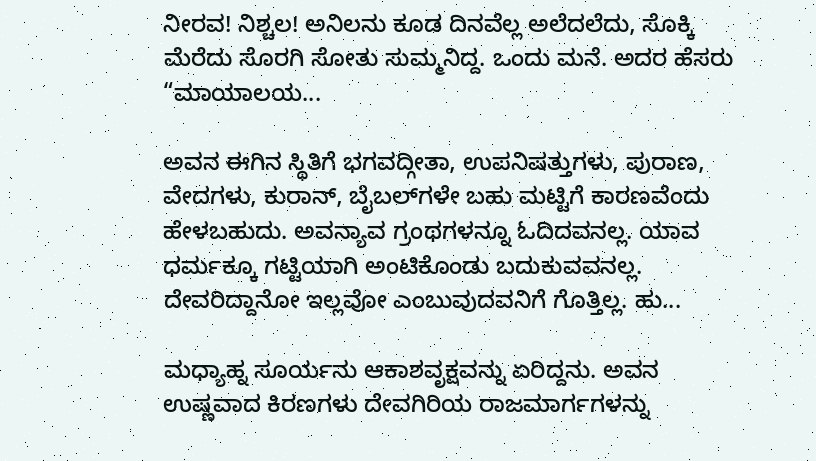ನೀರವ! ನಿಶ್ಚಲ! ಅನಿಲನು ಕೂಡ ದಿನವೆಲ್ಲ ಅಲೆದಲೆದು, ಸೊಕ್ಕಿ ಮೆರೆದು ಸೊರಗಿ ಸೋತು ಸುಮ್ಮನಿದ್ದ. ಒಂದು ಮನೆ. ಅದರ ಹೆಸರು “ಮಾಯಾಲಯ...

ಅವನ ಈಗಿನ ಸ್ಥಿತಿಗೆ ಭಗವದ್ಗೀತಾ, ಉಪನಿಷತ್ತುಗಳು, ಪುರಾಣ, ವೇದಗಳು, ಕುರಾನ್, ಬೈಬಲ್‌ಗಳೇ ಬಹು ಮಟ್ಟಿಗೆ ಕಾರಣವೆಂದು ಹೇಳಬಹುದು. ಅವನ್ಯಾವ ಗ್ರಂಥಗಳನ್ನೂ ಓದಿದವನಲ್ಲ. ಯಾವ ಧರ್ಮಕ್ಕೂ ಗಟ್ಟಿಯಾಗಿ ಅಂಟಿಕೊಂಡು ಬದುಕುವವನಲ್ಲ. ದೇವರಿದ್ದಾನೋ ಇಲ್ಲವೋ ಎಂಬುವುದವನಿಗೆ ಗೊತ್ತಿಲ್ಲ. ಹು...

ಮಧ್ಯಾಹ್ನ ಸೂರ್ಯನು ಆಕಾಶವೃಕ್ಷವನ್ನು ಏರಿದ್ದನು. ಅವನ ಉಷ್ಣವಾದ ಕಿರಣಗಳು ದೇವಗಿರಿಯ ರಾಜಮಾರ್ಗಗಳನ್ನು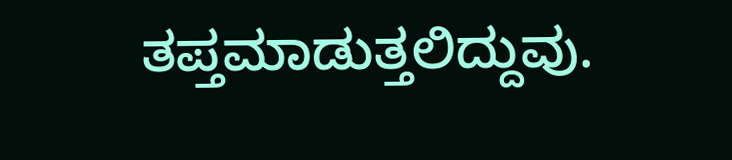ತಪ್ತಮಾಡುತ್ತಲಿದ್ದುವು.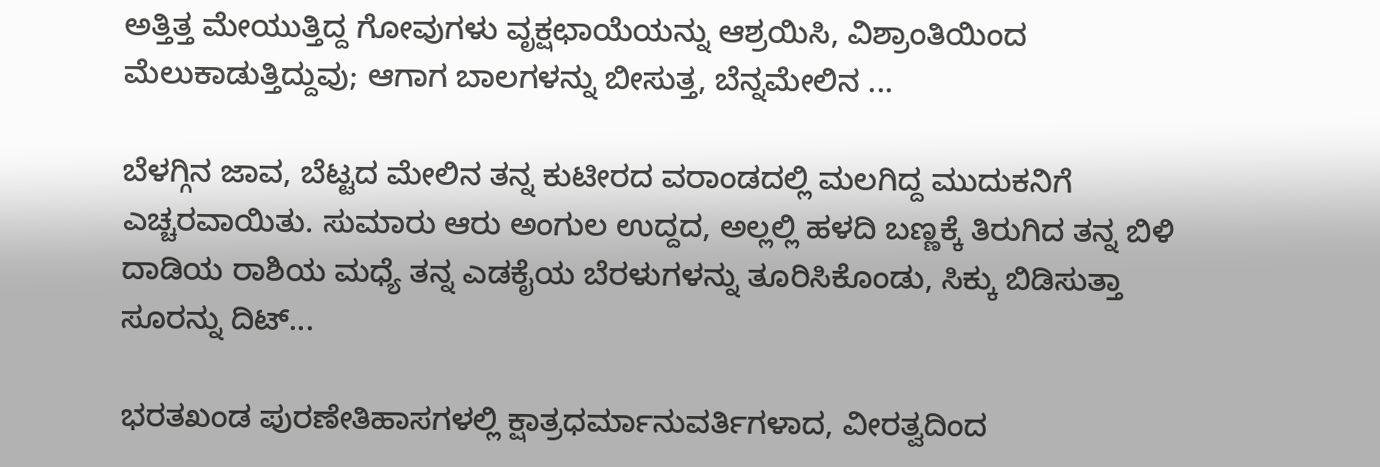ಅತ್ತಿತ್ತ ಮೇಯುತ್ತಿದ್ದ ಗೋವುಗಳು ವೃಕ್ಷಛಾಯೆಯನ್ನು ಆಶ್ರಯಿಸಿ, ವಿಶ್ರಾಂತಿಯಿಂದ ಮೆಲುಕಾಡುತ್ತಿದ್ದುವು; ಆಗಾಗ ಬಾಲಗಳನ್ನು ಬೀಸುತ್ತ, ಬೆನ್ನಮೇಲಿನ ...

ಬೆಳಗ್ಗಿನ ಜಾವ, ಬೆಟ್ಟದ ಮೇಲಿನ ತನ್ನ ಕುಟೀರದ ವರಾಂಡದಲ್ಲಿ ಮಲಗಿದ್ದ ಮುದುಕನಿಗೆ ಎಚ್ಚರವಾಯಿತು. ಸುಮಾರು ಆರು ಅಂಗುಲ ಉದ್ದದ, ಅಲ್ಲಲ್ಲಿ ಹಳದಿ ಬಣ್ಣಕ್ಕೆ ತಿರುಗಿದ ತನ್ನ ಬಿಳಿ ದಾಡಿಯ ರಾಶಿಯ ಮಧ್ಯೆ ತನ್ನ ಎಡಕೈಯ ಬೆರಳುಗಳನ್ನು ತೂರಿಸಿಕೊಂಡು, ಸಿಕ್ಕು ಬಿಡಿಸುತ್ತಾ ಸೂರನ್ನು ದಿಟ್...

ಭರತಖಂಡ ಪುರಣೇತಿಹಾಸಗಳಲ್ಲಿ ಕ್ಷಾತ್ರಧರ್ಮಾನುವರ್ತಿಗಳಾದ, ವೀರತ್ವದಿಂದ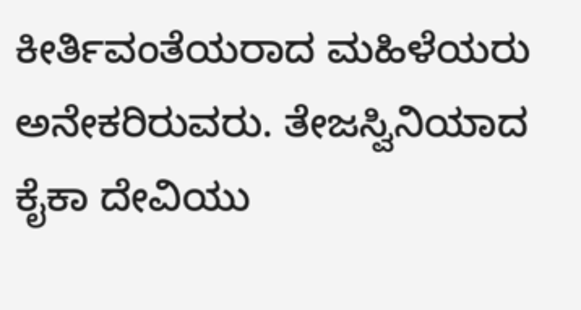ಕೀರ್ತಿವಂತೆಯರಾದ ಮಹಿಳೆಯರು ಅನೇಕರಿರುವರು. ತೇಜಸ್ವಿನಿಯಾದ ಕೈಕಾ ದೇವಿಯು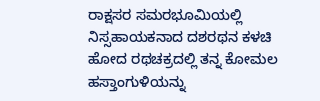ರಾಕ್ಷಸರ ಸಮರಭೂಮಿಯಲ್ಲಿ ನಿಸ್ಸಹಾಯಕನಾದ ದಶರಥನ ಕಳಚಿ ಹೋದ ರಥಚಕ್ರದಲ್ಲಿ ತನ್ನ ಕೋಮಲ ಹಸ್ತಾಂಗುಳಿಯನ್ನು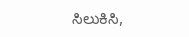ಸಿಲುಕಿಸಿ,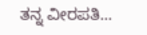ತನ್ನ ವೀರಪತಿ...